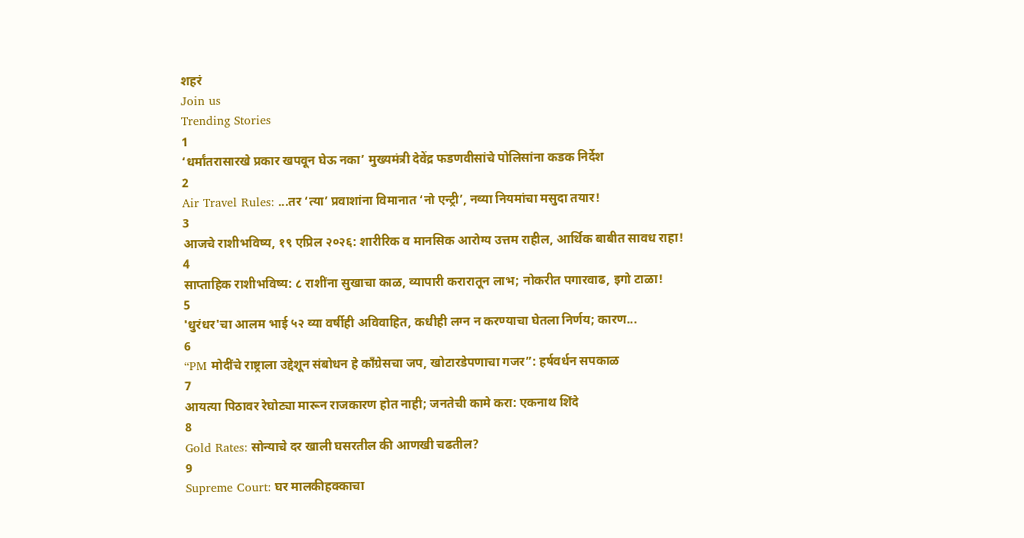शहरं
Join us
Trending Stories
1
‘धर्मांतरासारखे प्रकार खपवून घेऊ नका’ मुख्यमंत्री देवेंद्र फडणवीसांचे पोलिसांना कडक निर्देश
2
Air Travel Rules: ...तर ‘त्या’ प्रवाशांना विमानात ‘नो एन्ट्री’, नव्या नियमांचा मसुदा तयार!
3
आजचे राशीभविष्य, १९ एप्रिल २०२६: शारीरिक व मानसिक आरोग्य उत्तम राहील, आर्थिक बाबीत सावध राहा!
4
साप्ताहिक राशीभविष्य: ८ राशींना सुखाचा काळ, व्यापारी करारातून लाभ; नोकरीत पगारवाढ, इगो टाळा!
5
'धुरंधर'चा आलम भाई ५२ व्या वर्षीही अविवाहित, कधीही लग्न न करण्याचा घेतला निर्णय; कारण...
6
“PM मोदींचे राष्ट्राला उद्देशून संबोधन हे काँग्रेसचा जप, खोटारडेपणाचा गजर”: हर्षवर्धन सपकाळ
7
आयत्या पिठावर रेघोट्या मारून राजकारण होत नाही; जनतेची कामे करा: एकनाथ शिंदे
8
Gold Rates: सोन्याचे दर खाली घसरतील की आणखी चढतील?
9
Supreme Court: घर मालकीहक्काचा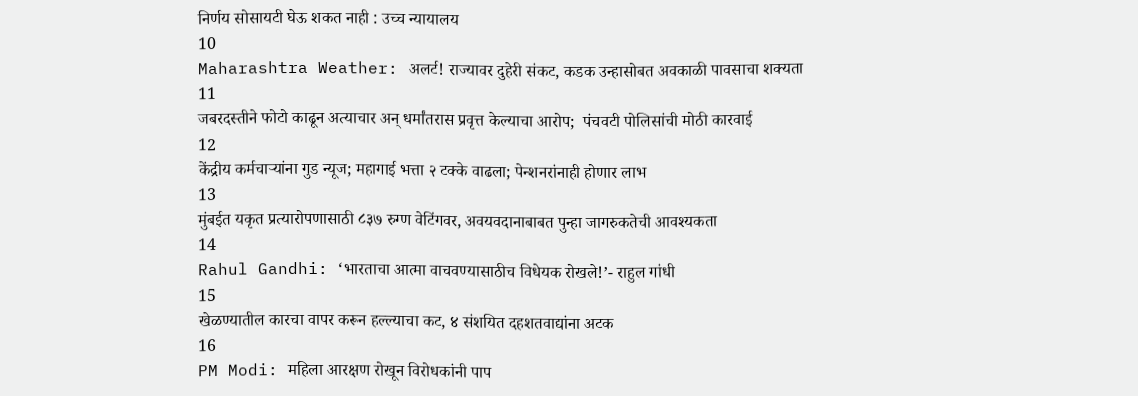निर्णय सोसायटी घेऊ शकत नाही : उच्च न्यायालय
10
Maharashtra Weather: अलर्ट! राज्यावर दुहेरी संकट, कडक उन्हासोबत अवकाळी पावसाचा शक्यता
11
जबरदस्तीने फोटो काढून अत्याचार अन् धर्मांतरास प्रवृत्त केल्याचा आरोप;  पंचवटी पोलिसांची मोठी कारवाई
12
केंद्रीय कर्मचाऱ्यांना गुड न्यूज; महागाई भत्ता २ टक्के वाढला; पेन्शनरांनाही होणार लाभ
13
मुंबईत यकृत प्रत्यारोपणासाठी ८३७ रुग्ण वेटिंगवर, अवयवदानाबाबत पुन्हा जागरुकतेची आवश्यकता
14
Rahul Gandhi: ‘भारताचा आत्मा वाचवण्यासाठीच विधेयक रोखले!’- राहुल गांधी
15
खेळण्यातील कारचा वापर करून हल्ल्याचा कट, ४ संशयित दहशतवाद्यांना अटक
16
PM Modi: महिला आरक्षण रोखून विरोधकांनी पाप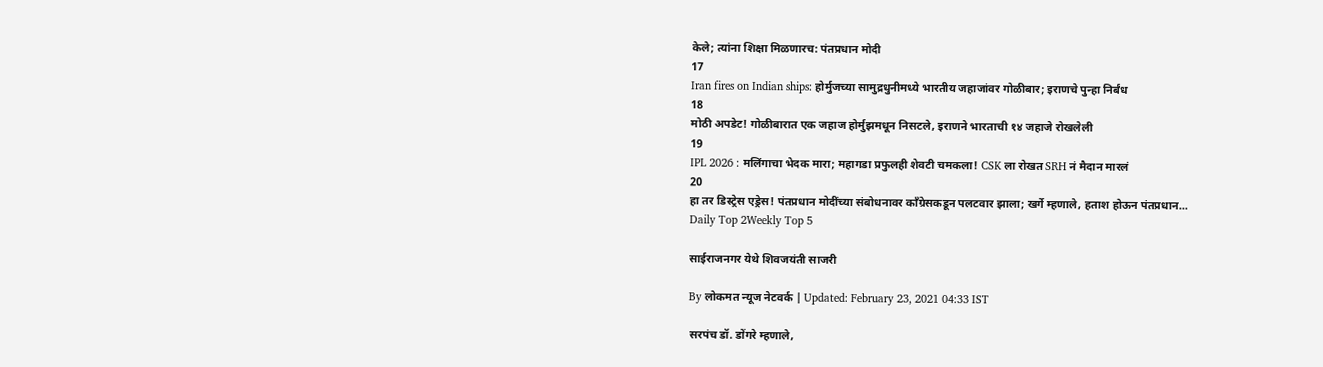केले; त्यांना शिक्षा मिळणारच: पंतप्रधान मोदी
17
Iran fires on Indian ships: होर्मुजच्या सामुद्रधुनीमध्ये भारतीय जहाजांवर गोळीबार; इराणचे पुन्हा निर्बंध
18
मोठी अपडेट! गोळीबारात एक जहाज होर्मुझमधून निसटले, इराणने भारताची १४ जहाजे रोखलेली
19
IPL 2026 : मलिंगाचा भेदक मारा; महागडा प्रफुलही शेवटी चमकला! CSK ला रोखत SRH नं मैदान मारलं
20
हा तर डिस्ट्रेस एड्रेस! पंतप्रधान मोदींच्या संबोधनावर काँग्रेसकडून पलटवार झाला; खर्गे म्हणाले, हताश होऊन पंतप्रधान...
Daily Top 2Weekly Top 5

साईराजनगर येथे शिवजयंती साजरी

By लोकमत न्यूज नेटवर्क | Updated: February 23, 2021 04:33 IST

सरपंच डॉ. डोंगरे म्हणाले,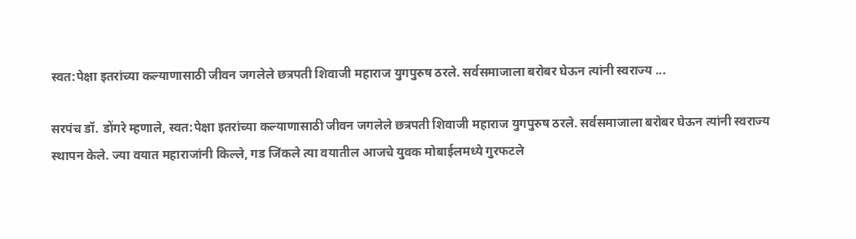स्वत:पेक्षा इतरांच्या कल्याणासाठी जीवन जगलेले छत्रपती शिवाजी महाराज युगपुरुष ठरले. सर्वसमाजाला बरोबर घेऊन त्यांनी स्वराज्य ...

सरपंच डॉ. डोंगरे म्हणाले, स्वत:पेक्षा इतरांच्या कल्याणासाठी जीवन जगलेले छत्रपती शिवाजी महाराज युगपुरुष ठरले. सर्वसमाजाला बरोबर घेऊन त्यांनी स्वराज्य स्थापन केले. ज्या वयात महाराजांनी किल्ले, गड जिंकले त्या वयातील आजचे युवक मोबाईलमध्ये गुरफटले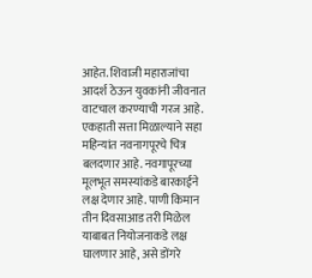आहेत. शिवाजी महाराजांचा आदर्श ठेऊन युवकांनी जीवनात वाटचाल करण्याची गरज आहे. एकहाती सत्ता मिळाल्याने सहा महिन्यांत नवनागपूरचे चित्र बलदणार आहे. नवगापूरच्या मूलभूत समस्यांकडे बारकाईने लक्ष देणार आहे. पाणी किमान तीन दिवसाआड तरी मिळेल याबाबत नियोजनाकडे लक्ष घालणार आहे, असे डोंगरे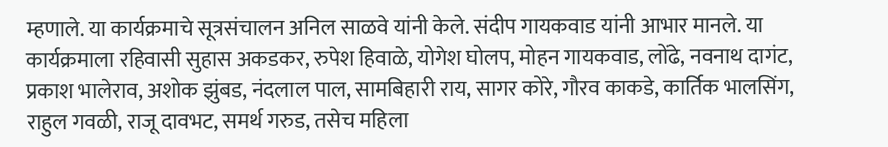म्हणाले. या कार्यक्रमाचे सूत्रसंचालन अनिल साळवे यांनी केले. संदीप गायकवाड यांनी आभार मानले. या कार्यक्रमाला रहिवासी सुहास अकडकर, रुपेश हिवाळे, योगेश घोलप, मोहन गायकवाड, लोंढे, नवनाथ दागंट, प्रकाश भालेराव, अशोक झुंबड, नंदलाल पाल, सामबिहारी राय, सागर कोरे, गौरव काकडे, कार्तिक भालसिंग, राहुल गवळी, राजू दावभट, समर्थ गरुड, तसेच महिला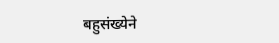बहुसंख्येने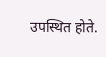उपस्थित होते.